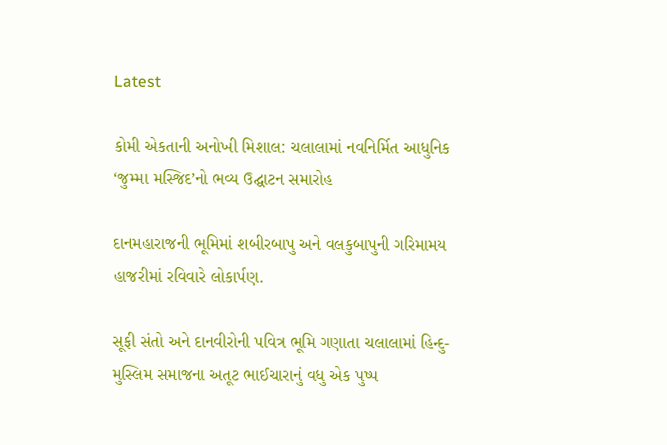Latest

કોમી એકતાની અનોખી મિશાલ: ચલાલામાં નવનિર્મિત આધુનિક ‘જુમ્મા મસ્જિદ’નો ભવ્ય ઉદ્ઘાટન સમારોહ

દાનમહારાજની ભૂમિમાં શબીરબાપુ અને વલકુબાપુની ગરિમામય હાજરીમાં રવિવારે લોકાર્પણ.

સૂફી સંતો અને દાનવીરોની પવિત્ર ભૂમિ ગણાતા ચલાલામાં હિન્દુ-મુસ્લિમ સમાજના અતૂટ ભાઈચારાનું વધુ એક પુષ્પ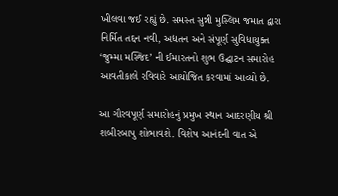ખીલવા જઈ રહ્યું છે. સમસ્ત સુન્ની મુસ્લિમ જમાત દ્વારા નિર્મિત તદ્દન નવી, અદ્યતન અને સંપૂર્ણ સુવિધાયુક્ત ‘જુમ્મા મસ્જિદ’ ની ઈમારતનો શુભ ઉદ્ઘાટન સમારોહ આવતીકાલે રવિવારે આયોજિત કરવામાં આવ્યો છે.

આ ગૌરવપૂર્ણ સમારોહનું પ્રમુખ સ્થાન આદરણીય શ્રી શબીરબાપુ શોભાવશે. વિશેષ આનંદની વાત એ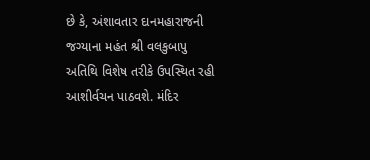છે કે, અંશાવતાર દાનમહારાજની જગ્યાના મહંત શ્રી વલકુબાપુ અતિથિ વિશેષ તરીકે ઉપસ્થિત રહી આશીર્વચન પાઠવશે. મંદિર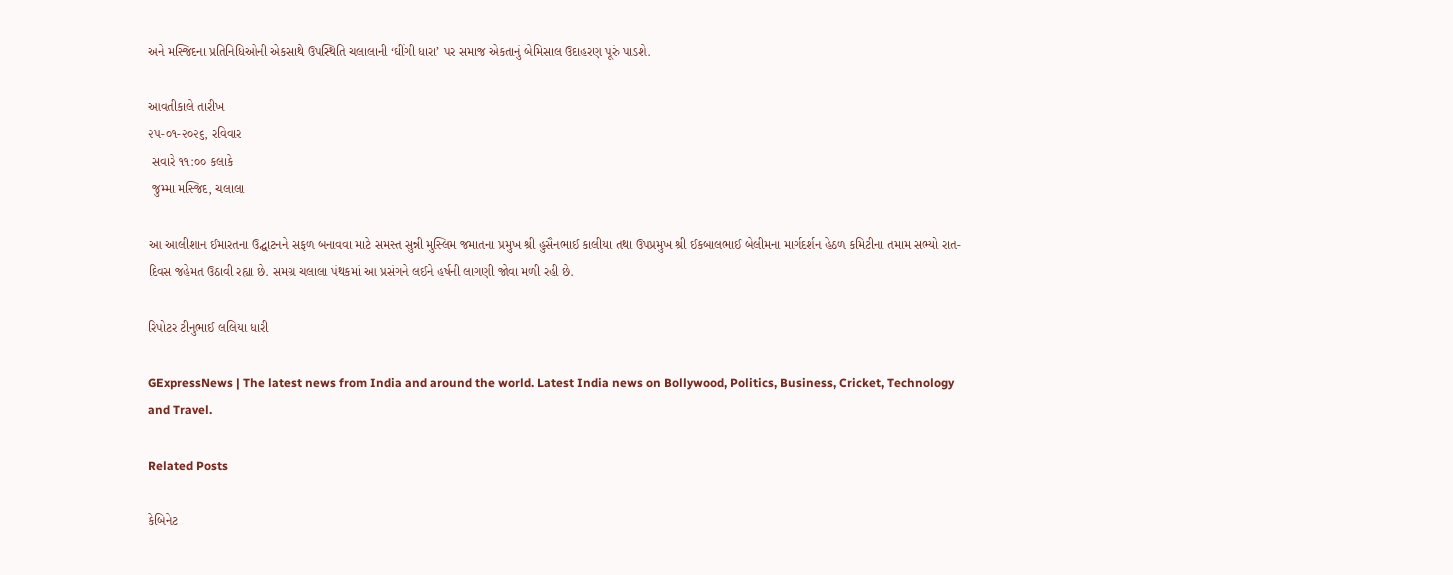અને મસ્જિદના પ્રતિનિધિઓની એકસાથે ઉપસ્થિતિ ચલાલાની ‘ઘીંગી ધારા’ પર સમાજ એકતાનું બેમિસાલ ઉદાહરણ પૂરું પાડશે.

આવતીકાલે તારીખ
૨૫-૦૧-૨૦૨૬, રવિવાર
 સવારે ૧૧:૦૦ કલાકે
 જુમ્મા મસ્જિદ, ચલાલા

આ આલીશાન ઈમારતના ઉદ્ઘાટનને સફળ બનાવવા માટે સમસ્ત સુન્ની મુસ્લિમ જમાતના પ્રમુખ શ્રી હુસૈનભાઈ કાલીયા તથા ઉપપ્રમુખ શ્રી ઈકબાલભાઈ બેલીમના માર્ગદર્શન હેઠળ કમિટીના તમામ સભ્યો રાત-દિવસ જહેમત ઉઠાવી રહ્યા છે. સમગ્ર ચલાલા પંથકમાં આ પ્રસંગને લઈને હર્ષની લાગણી જોવા મળી રહી છે.

રિપોટર ટીનુભાઈ લલિયા ધારી

GExpressNews | The latest news from India and around the world. Latest India news on Bollywood, Politics, Business, Cricket, Technology and Travel.

Related Posts

કેબિનેટ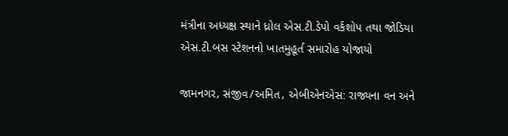મંત્રીના અધ્યક્ષ સ્થાને ધ્રોલ એસ.ટી.ડેપો વર્કશોપ તથા જોડિયા એસ.ટી.બસ સ્ટેશનનો ખાતમુહૂર્ત સમારોહ યોજાયો

જામનગર, સંજીવ/અમિત, એબીએનએસ: રાજ્યના વન અને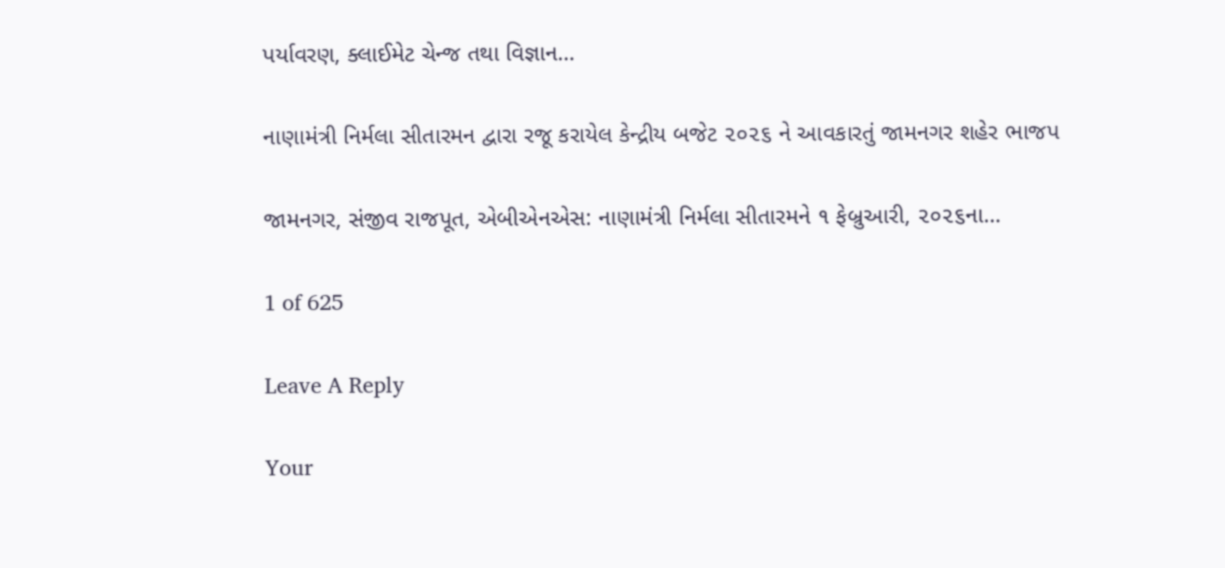પર્યાવરણ, ક્લાઈમેટ ચેન્જ તથા વિજ્ઞાન…

નાણામંત્રી નિર્મલા સીતારમન દ્વારા રજૂ કરાયેલ કેન્દ્રીય બજેટ ૨૦૨૬ ને આવકારતું જામનગર શહેર ભાજપ

જામનગર, સંજીવ રાજપૂત, એબીએનએસ: નાણામંત્રી નિર્મલા સીતારમને ૧ ફેબ્રુઆરી, ૨૦૨૬ના…

1 of 625

Leave A Reply

Your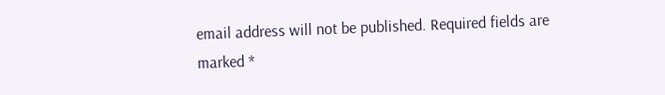email address will not be published. Required fields are marked *